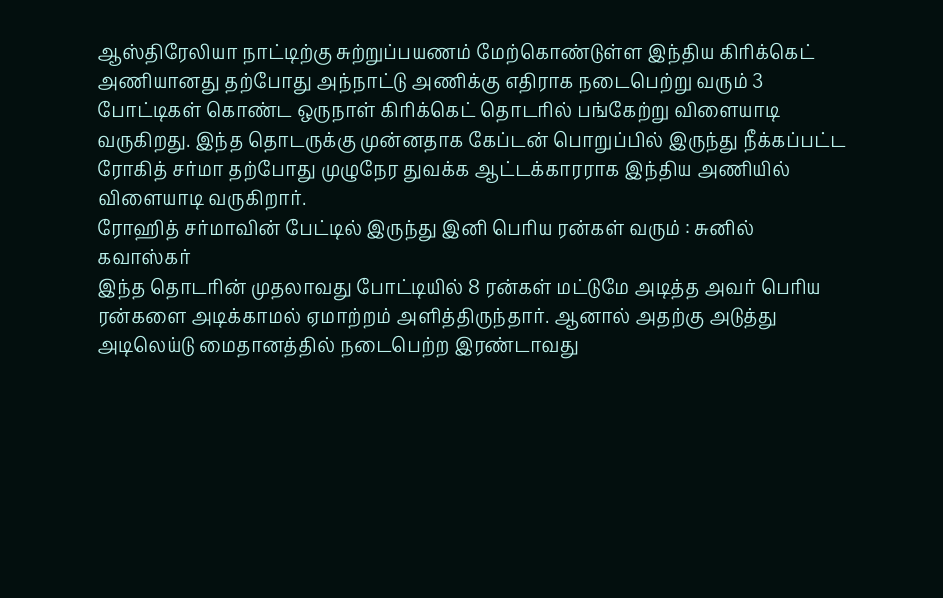ஆஸ்திரேலியா நாட்டிற்கு சுற்றுப்பயணம் மேற்கொண்டுள்ள இந்திய கிரிக்கெட் அணியானது தற்போது அந்நாட்டு அணிக்கு எதிராக நடைபெற்று வரும் 3 போட்டிகள் கொண்ட ஒருநாள் கிரிக்கெட் தொடரில் பங்கேற்று விளையாடி வருகிறது. இந்த தொடருக்கு முன்னதாக கேப்டன் பொறுப்பில் இருந்து நீக்கப்பட்ட ரோகித் சர்மா தற்போது முழுநேர துவக்க ஆட்டக்காரராக இந்திய அணியில் விளையாடி வருகிறார்.
ரோஹித் சர்மாவின் பேட்டில் இருந்து இனி பெரிய ரன்கள் வரும் : சுனில் கவாஸ்கர்
இந்த தொடரின் முதலாவது போட்டியில் 8 ரன்கள் மட்டுமே அடித்த அவர் பெரிய ரன்களை அடிக்காமல் ஏமாற்றம் அளித்திருந்தார். ஆனால் அதற்கு அடுத்து அடிலெய்டு மைதானத்தில் நடைபெற்ற இரண்டாவது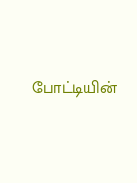போட்டியின்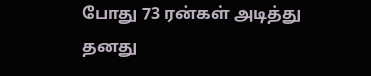போது 73 ரன்கள் அடித்து தனது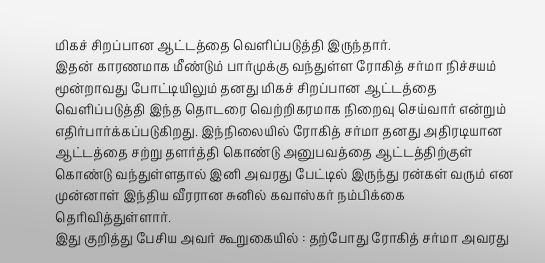மிகச் சிறப்பான ஆட்டத்தை வெளிப்படுத்தி இருந்தார்.
இதன் காரணமாக மீண்டும் பார்முக்கு வந்துள்ள ரோகித் சர்மா நிச்சயம் மூன்றாவது போட்டியிலும் தனது மிகச் சிறப்பான ஆட்டத்தை வெளிப்படுத்தி இந்த தொடரை வெற்றிகரமாக நிறைவு செய்வார் என்றும் எதிர்பார்க்கப்படுகிறது. இந்நிலையில் ரோகித் சர்மா தனது அதிரடியான ஆட்டத்தை சற்று தளர்த்தி கொண்டு அனுபவத்தை ஆட்டத்திற்குள் கொண்டு வந்துள்ளதால் இனி அவரது பேட்டில் இருந்து ரன்கள் வரும் என முன்னாள் இந்திய வீரரான சுனில் கவாஸ்கர் நம்பிக்கை தெரிவித்துள்ளார்.
இது குறித்து பேசிய அவர் கூறுகையில் : தற்போது ரோகித் சர்மா அவரது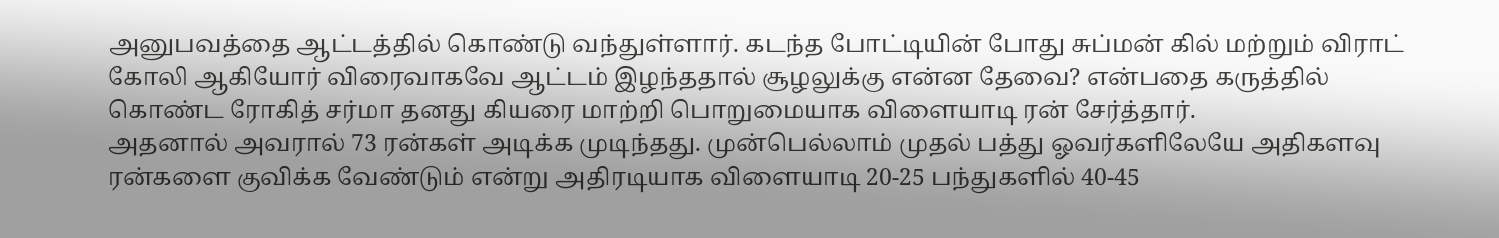அனுபவத்தை ஆட்டத்தில் கொண்டு வந்துள்ளார். கடந்த போட்டியின் போது சுப்மன் கில் மற்றும் விராட் கோலி ஆகியோர் விரைவாகவே ஆட்டம் இழந்ததால் சூழலுக்கு என்ன தேவை? என்பதை கருத்தில் கொண்ட ரோகித் சர்மா தனது கியரை மாற்றி பொறுமையாக விளையாடி ரன் சேர்த்தார்.
அதனால் அவரால் 73 ரன்கள் அடிக்க முடிந்தது. முன்பெல்லாம் முதல் பத்து ஓவர்களிலேயே அதிகளவு ரன்களை குவிக்க வேண்டும் என்று அதிரடியாக விளையாடி 20-25 பந்துகளில் 40-45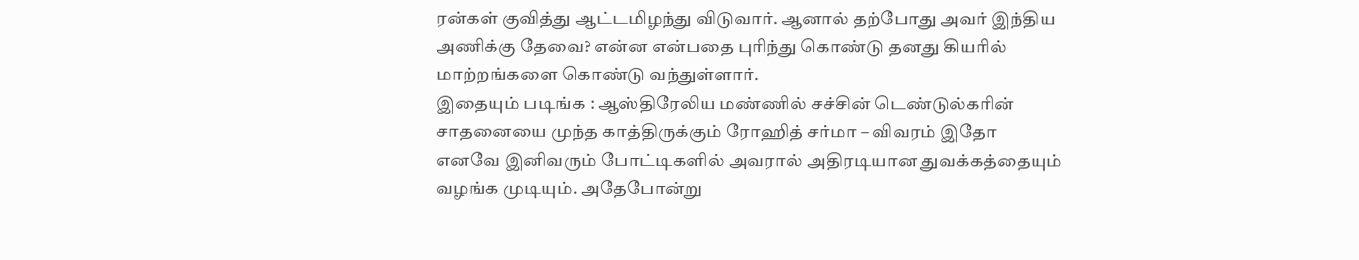ரன்கள் குவித்து ஆட்டமிழந்து விடுவார். ஆனால் தற்போது அவர் இந்திய அணிக்கு தேவை? என்ன என்பதை புரிந்து கொண்டு தனது கியரில் மாற்றங்களை கொண்டு வந்துள்ளார்.
இதையும் படிங்க : ஆஸ்திரேலிய மண்ணில் சச்சின் டெண்டுல்கரின் சாதனையை முந்த காத்திருக்கும் ரோஹித் சர்மா – விவரம் இதோ
எனவே இனிவரும் போட்டிகளில் அவரால் அதிரடியான துவக்கத்தையும் வழங்க முடியும். அதேபோன்று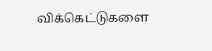விக்கெட்டுகளை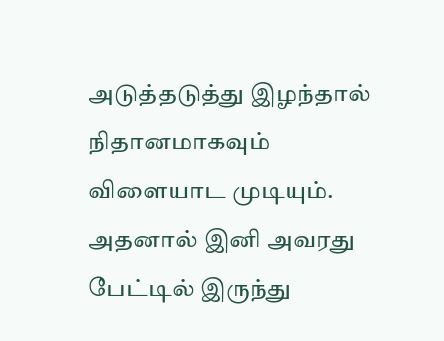அடுத்தடுத்து இழந்தால் நிதானமாகவும் விளையாட முடியும். அதனால் இனி அவரது பேட்டில் இருந்து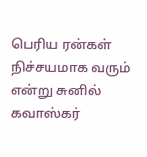பெரிய ரன்கள் நிச்சயமாக வரும் என்று சுனில் கவாஸ்கர்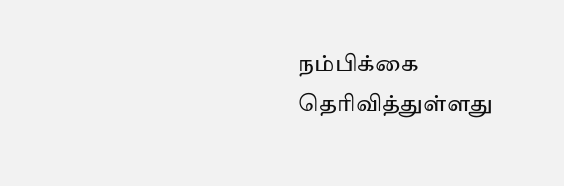நம்பிக்கை தெரிவித்துள்ளது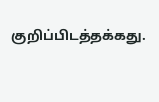குறிப்பிடத்தக்கது.